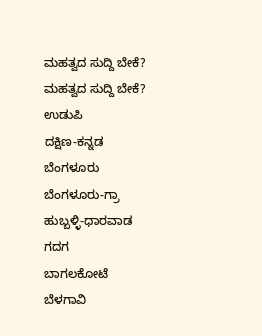ಮಹತ್ವದ ಸುದ್ದಿ ಬೇಕೆ?
ಮಹತ್ವದ ಸುದ್ದಿ ಬೇಕೆ?
ಉಡುಪಿ
ದಕ್ಷಿಣ-ಕನ್ನಡ
ಬೆಂಗಳೂರು
ಬೆಂಗಳೂರು-ಗ್ರಾ
ಹುಬ್ಬಳ್ಳಿ-ಧಾರವಾಡ
ಗದಗ
ಬಾಗಲಕೋಟೆ
ಬೆಳಗಾವಿ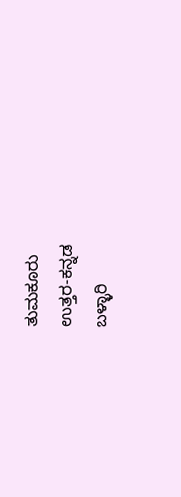ತುಮಕೂರು
ಉತ್ತರ-ಕನ್ನಡ
ಬಳ್ಳಾರಿ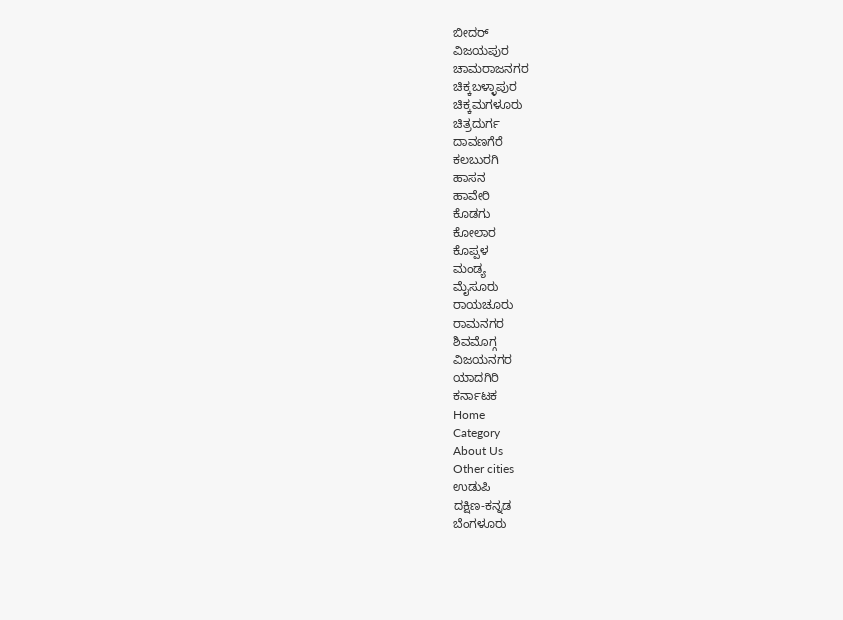ಬೀದರ್
ವಿಜಯಪುರ
ಚಾಮರಾಜನಗರ
ಚಿಕ್ಕಬಳ್ಳಾಪುರ
ಚಿಕ್ಕಮಗಳೂರು
ಚಿತ್ರದುರ್ಗ
ದಾವಣಗೆರೆ
ಕಲಬುರಗಿ
ಹಾಸನ
ಹಾವೇರಿ
ಕೊಡಗು
ಕೋಲಾರ
ಕೊಪ್ಪಳ
ಮಂಡ್ಯ
ಮೈಸೂರು
ರಾಯಚೂರು
ರಾಮನಗರ
ಶಿವಮೊಗ್ಗ
ವಿಜಯನಗರ
ಯಾದಗಿರಿ
ಕರ್ನಾಟಕ
Home
Category
About Us
Other cities
ಉಡುಪಿ
ದಕ್ಷಿಣ-ಕನ್ನಡ
ಬೆಂಗಳೂರು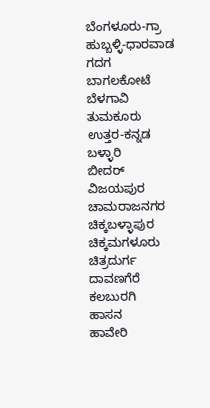ಬೆಂಗಳೂರು-ಗ್ರಾ
ಹುಬ್ಬಳ್ಳಿ-ಧಾರವಾಡ
ಗದಗ
ಬಾಗಲಕೋಟೆ
ಬೆಳಗಾವಿ
ತುಮಕೂರು
ಉತ್ತರ-ಕನ್ನಡ
ಬಳ್ಳಾರಿ
ಬೀದರ್
ವಿಜಯಪುರ
ಚಾಮರಾಜನಗರ
ಚಿಕ್ಕಬಳ್ಳಾಪುರ
ಚಿಕ್ಕಮಗಳೂರು
ಚಿತ್ರದುರ್ಗ
ದಾವಣಗೆರೆ
ಕಲಬುರಗಿ
ಹಾಸನ
ಹಾವೇರಿ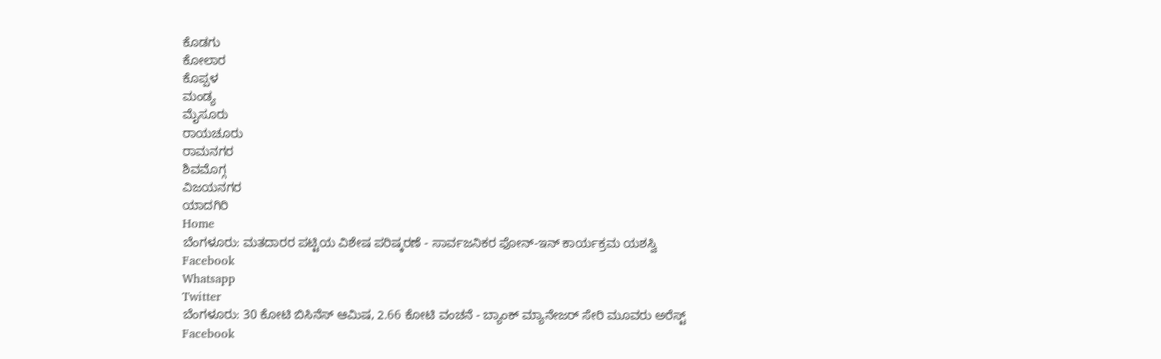ಕೊಡಗು
ಕೋಲಾರ
ಕೊಪ್ಪಳ
ಮಂಡ್ಯ
ಮೈಸೂರು
ರಾಯಚೂರು
ರಾಮನಗರ
ಶಿವಮೊಗ್ಗ
ವಿಜಯನಗರ
ಯಾದಗಿರಿ
Home
ಬೆಂಗಳೂರು: ಮತದಾರರ ಪಟ್ಟಿಯ ವಿಶೇಷ ಪರಿಷ್ಕರಣೆ - ಸಾರ್ವಜನಿಕರ ಫೋನ್-ಇನ್ ಕಾರ್ಯಕ್ರಮ ಯಶಸ್ವಿ
Facebook
Whatsapp
Twitter
ಬೆಂಗಳೂರು: 30 ಕೋಟಿ ಬಿಸಿನೆಸ್ ಆಮಿಷ, 2.66 ಕೋಟಿ ವಂಚನೆ - ಬ್ಯಾಂಕ್ ಮ್ಯಾನೇಜರ್ ಸೇರಿ ಮೂವರು ಅರೆಸ್ಟ್
Facebook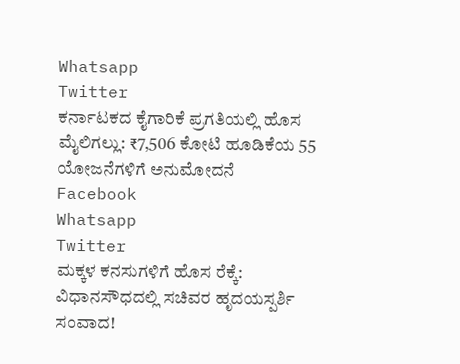Whatsapp
Twitter
ಕರ್ನಾಟಕದ ಕೈಗಾರಿಕೆ ಪ್ರಗತಿಯಲ್ಲಿ ಹೊಸ ಮೈಲಿಗಲ್ಲು: ₹7,506 ಕೋಟಿ ಹೂಡಿಕೆಯ 55 ಯೋಜನೆಗಳಿಗೆ ಅನುಮೋದನೆ
Facebook
Whatsapp
Twitter
ಮಕ್ಕಳ ಕನಸುಗಳಿಗೆ ಹೊಸ ರೆಕ್ಕೆ: ವಿಧಾನಸೌಧದಲ್ಲಿ ಸಚಿವರ ಹೃದಯಸ್ಪರ್ಶಿ ಸಂವಾದ!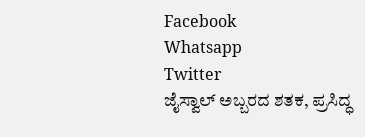Facebook
Whatsapp
Twitter
ಜೈಸ್ವಾಲ್ ಅಬ್ಬರದ ಶತಕ, ಪ್ರಸಿದ್ಧ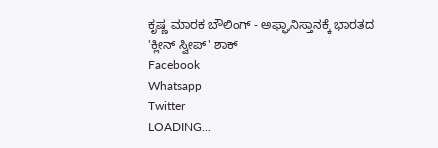ಕೃಷ್ಣ ಮಾರಕ ಬೌಲಿಂಗ್ - ಅಫ್ಘಾನಿಸ್ತಾನಕ್ಕೆ ಭಾರತದ 'ಕ್ಲೀನ್ ಸ್ವೀಪ್' ಶಾಕ್
Facebook
Whatsapp
Twitter
LOADING...